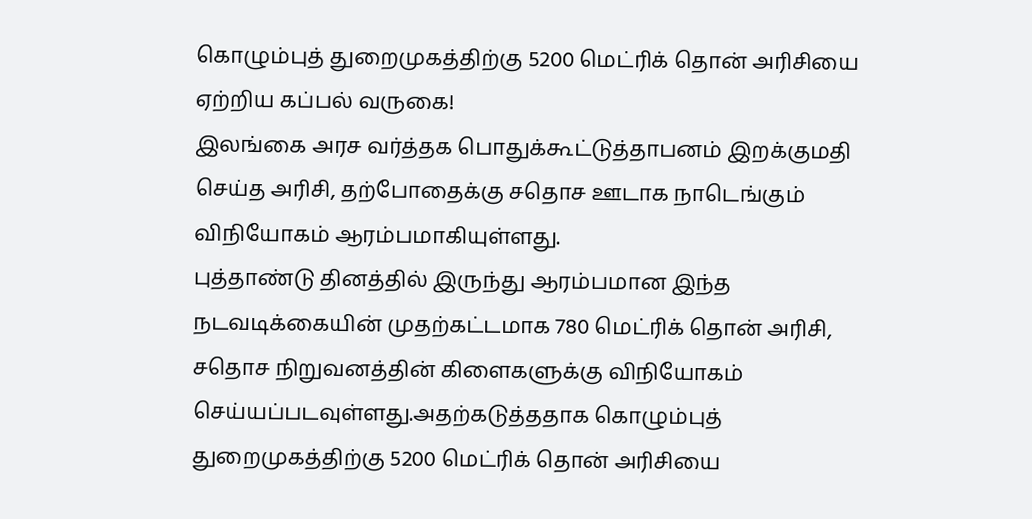கொழும்புத் துறைமுகத்திற்கு 5200 மெட்ரிக் தொன் அரிசியை ஏற்றிய கப்பல் வருகை!
இலங்கை அரச வர்த்தக பொதுக்கூட்டுத்தாபனம் இறக்குமதி செய்த அரிசி, தற்போதைக்கு சதொச ஊடாக நாடெங்கும் விநியோகம் ஆரம்பமாகியுள்ளது.
புத்தாண்டு தினத்தில் இருந்து ஆரம்பமான இந்த நடவடிக்கையின் முதற்கட்டமாக 780 மெட்ரிக் தொன் அரிசி, சதொச நிறுவனத்தின் கிளைகளுக்கு விநியோகம் செய்யப்படவுள்ளது.அதற்கடுத்ததாக கொழும்புத் துறைமுகத்திற்கு 5200 மெட்ரிக் தொன் அரிசியை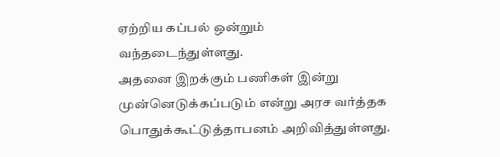ஏற்றிய கப்பல் ஒன்றும் வந்தடைந்துள்ளது.
அதனை இறக்கும் பணிகள் இன்று முன்னெடுக்கப்படும் என்று அரச வர்த்தக பொதுக்கூட்டுத்தாபனம் அறிவித்துள்ளது.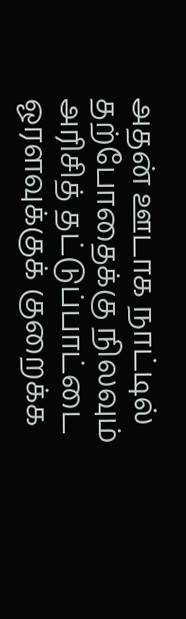அதன் ஊடாக நாட்டில் தற்போதைக்கு நிலவும் அரிசித் தட்டுப்பாட்டை ஓரளவுக்குக் குறைக்க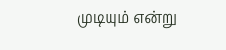முடியும் என்று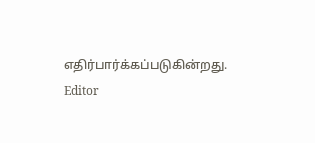எதிர்பார்க்கப்படுகின்றது.
Editor